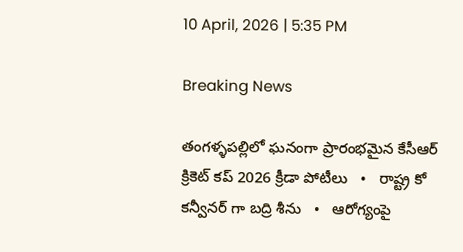10 April, 2026 | 5:35 PM

Breaking News

తంగళ్ళపల్లిలో ఘనంగా ప్రారంభమైన కేసీఆర్ క్రికెట్ కప్ 2026 క్రీడా పోటీలు   •   రాష్ట్ర కో కన్వీనర్ గా బద్రి శీను   •   ఆరోగ్యంపై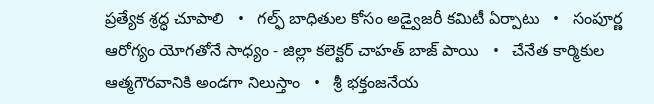ప్రత్యేక శ్రద్ధ చూపాలి   •   గల్ఫ్ బాధితుల కోసం అడ్వైజరీ కమిటీ ఏర్పాటు   •   సంపూర్ణ ఆరోగ్యం యోగతోనే సాధ్యం - జిల్లా కలెక్టర్ చాహత్ బాజ్ పాయి   •   చేనేత కార్మికుల ఆత్మగౌరవానికి అండగా నిలుస్తాం   •   శ్రీ భక్తంజనేయ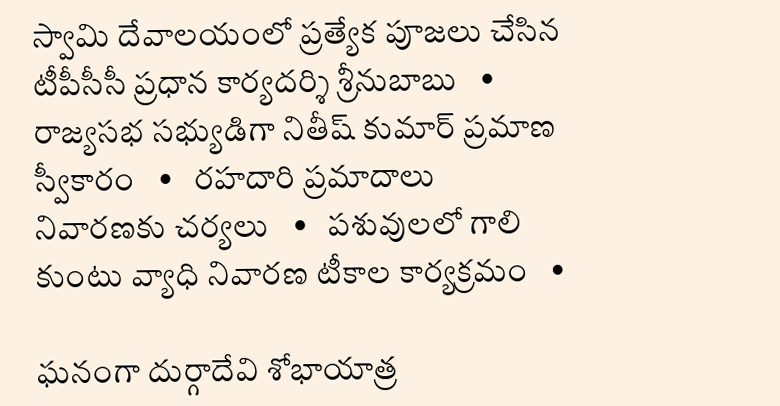స్వామి దేవాలయంలో ప్రత్యేక పూజలు చేసిన టీపీసీసీ ప్రధాన కార్యదర్శి శ్రీనుబాబు   •   రాజ్యసభ సభ్యుడిగా నితీష్ కుమార్ ప్రమాణ స్వీకారం   •   రహదారి ప్రమాదాలు నివారణకు చర్యలు   •   పశువులలో గాలి కుంటు వ్యాధి నివారణ టీకాల కార్యక్రమం   •

ఘనంగా దుర్గాదేవి శోభాయాత్ర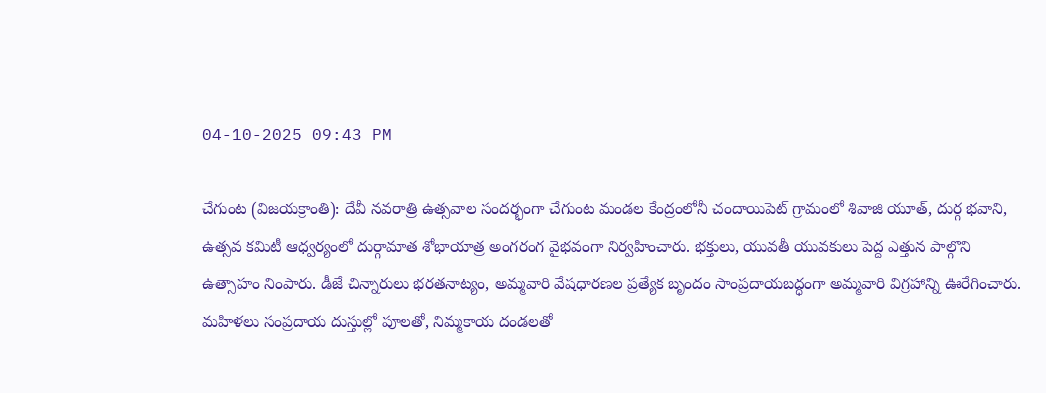04-10-2025 09:43 PM

చేగుంట (విజయక్రాంతి): దేవీ నవరాత్రి ఉత్సవాల సందర్భంగా చేగుంట మండల కేంద్రంలోనీ చందాయిపెట్ గ్రామంలో శివాజి యూత్, దుర్గ భవాని, ఉత్సవ కమిటీ ఆధ్వర్యంలో దుర్గామాత శోభాయాత్ర అంగరంగ వైభవంగా నిర్వహించారు. భక్తులు, యువతీ యువకులు పెద్ద ఎత్తున పాల్గొని ఉత్సాహం నింపారు. డీజే చిన్నారులు భరతనాట్యం, అమ్మవారి వేషధారణల ప్రత్యేక బృందం సాంప్రదాయబద్ధంగా అమ్మవారి విగ్రహాన్ని ఊరేగించారు. మహిళలు సంప్రదాయ దుస్తుల్లో పూలతో, నిమ్మకాయ దండలతో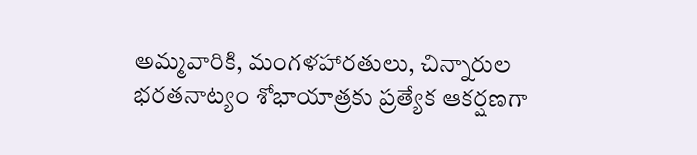అమ్మవారికి, మంగళహారతులు, చిన్నారుల భరతనాట్యం శోభాయాత్రకు ప్రత్యేక ఆకర్షణగా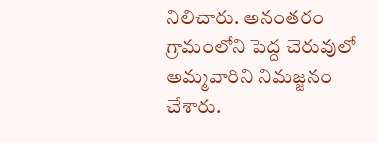నిలిచారు. అనంతరం గ్రామంలోని పెద్ద చెరువులో అమ్మవారిని నిమజ్జనం చేశారు.